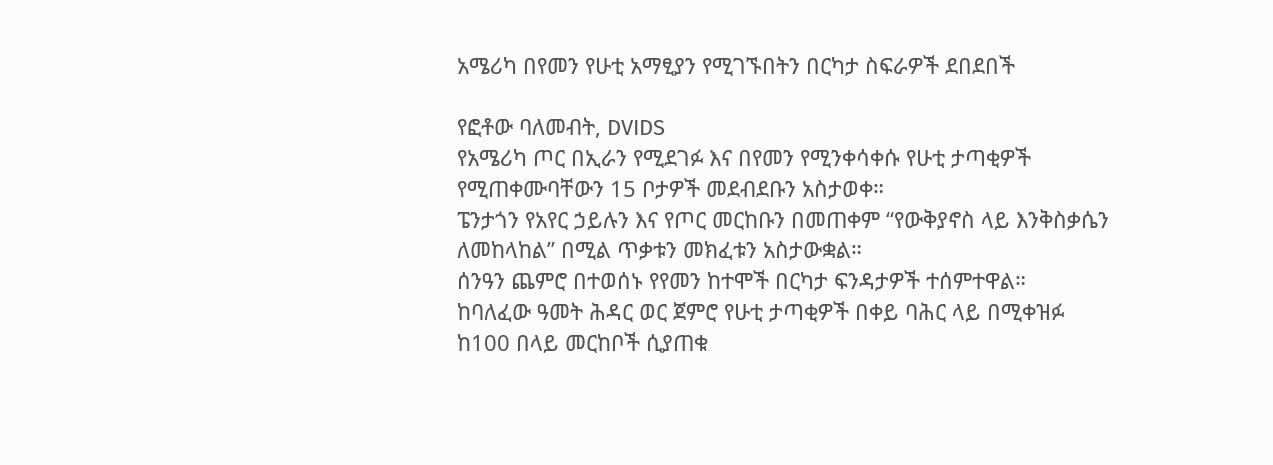አሜሪካ በየመን የሁቲ አማፂያን የሚገኙበትን በርካታ ስፍራዎች ደበደበች

የፎቶው ባለመብት, DVIDS
የአሜሪካ ጦር በኢራን የሚደገፉ እና በየመን የሚንቀሳቀሱ የሁቲ ታጣቂዎች የሚጠቀሙባቸውን 15 ቦታዎች መደብደቡን አስታወቀ።
ፔንታጎን የአየር ኃይሉን እና የጦር መርከቡን በመጠቀም “የውቅያኖስ ላይ እንቅስቃሴን ለመከላከል” በሚል ጥቃቱን መክፈቱን አስታውቋል።
ሰንዓን ጨምሮ በተወሰኑ የየመን ከተሞች በርካታ ፍንዳታዎች ተሰምተዋል።
ከባለፈው ዓመት ሕዳር ወር ጀምሮ የሁቲ ታጣቂዎች በቀይ ባሕር ላይ በሚቀዝፉ ከ100 በላይ መርከቦች ሲያጠቁ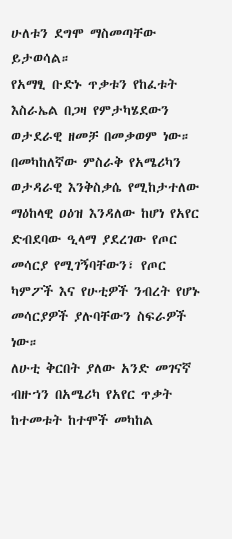ሁለቱን ደግሞ ማስመጣቸው ይታወሳል።
የአማፂ ቡድኑ ጥቃቱን የከፈቱት እስራኤል በጋዛ የምታካሄደውን ወታደራዊ ዘመቻ በመቃወም ነው።
በመካከለኛው ምስራቅ የአሜሪካን ወታዳራዊ እንቅስቃሴ የሚከታተለው ማዕከላዊ ዐዕዝ እንዳለው ከሆነ የአየር ድብደባው ዒላማ ያደረገው የጦር መሳርያ የሚገኝባቸውን፣ የጦር ካምፖች እና የሁቲዎች ንብረት የሆኑ መሳርያዎች ያሉባቸውን ስፍራዎች ነው።
ለሁቲ ቅርበት ያለው አንድ መገናኛ ብዙኀን በአሜሪካ የአየር ጥቃት ከተመቱት ከተሞች መካከል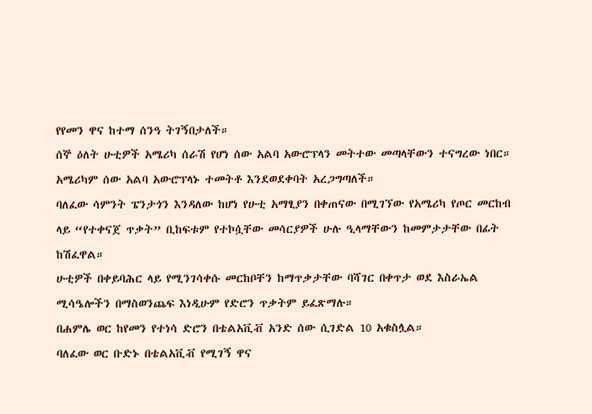የየመን ዋና ከተማ ሰንዓ ትገኝበታለች።
ሰኞ ዕለት ሁቲዎች አሜሪካ ሰራሽ የሆነ ሰው አልባ አውሮፕላን መትተው መጣላቸውን ተናግረው ነበር።
አሜሪካም ሰው አልባ አውሮፕላኑ ተመትቶ እንደወደቀባት አረጋግጣለች።
ባለፈው ሳምንት ፔንታጎን እንዳለው ከሆነ የሁቲ አማፂያን በቀጠናው በሚገኘው የአሜሪካ የጦር መርከብ ላይ “የተቀናጀ ጥቃት” ቢከፍቱም የተኮሷቸው መሳርያዎች ሁሉ ዒላማቸውን ከመምታታቸው በፊት ከሽፈዋል።
ሁቲዎች በቀይባሕር ላይ የሚንገሳቀሱ መርከቦቸን ከማጥቃታቸው ባሻገር በቀጥታ ወደ እስራኤል ሚሳዔሎችን በማስወንጨፍ እነዲሁም የድሮን ጥቃትም ይፈጽማሉ።
በሐምሌ ወር ከየመን የተነሳ ድሮን በቴልአቪቭ አንድ ሰው ሲገድል 10 አቁስሏል።
ባለፈው ወር ቡድኑ በቴልአቪቭ የሚገኝ ዋና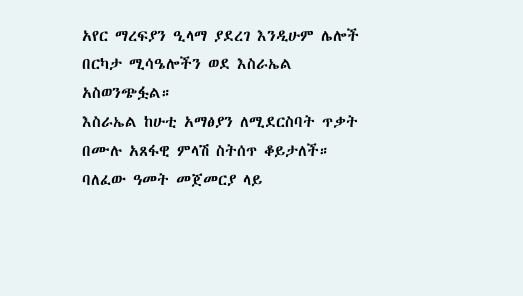አየር ማረፍያን ዒላማ ያደረገ እንዲሁም ሌሎች በርካታ ሚሳዔሎችን ወደ እስራኤል አስወንጭፏል።
እስራኤል ከሁቲ አማፅያን ለሚደርስባት ጥቃት በሙሉ አጸፋዊ ምላሽ ስትሰጥ ቆይታለች።
ባለፈው ዓመት መጀመርያ ላይ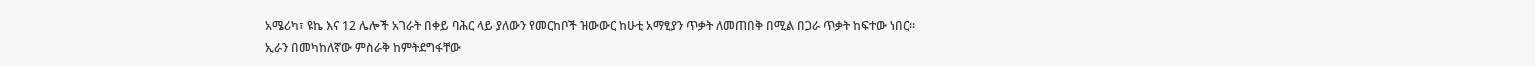አሜሪካ፣ ዩኬ እና 12 ሌሎች አገራት በቀይ ባሕር ላይ ያለውን የመርከቦች ዝውውር ከሁቲ አማፂያን ጥቃት ለመጠበቅ በሚል በጋራ ጥቃት ከፍተው ነበር።
ኢራን በመካከለኛው ምስራቅ ከምትደግፋቸው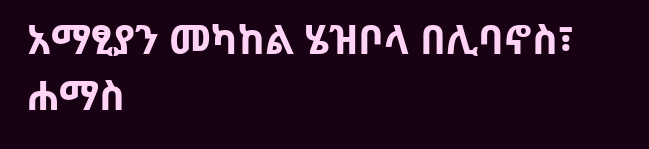አማፂያን መካከል ሄዝቦላ በሊባኖስ፣ ሐማስ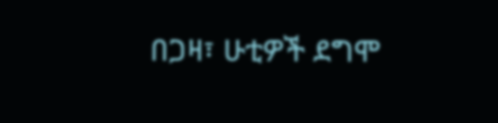በጋዛ፣ ሁቲዎች ደግሞ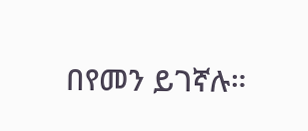በየመን ይገኛሉ።